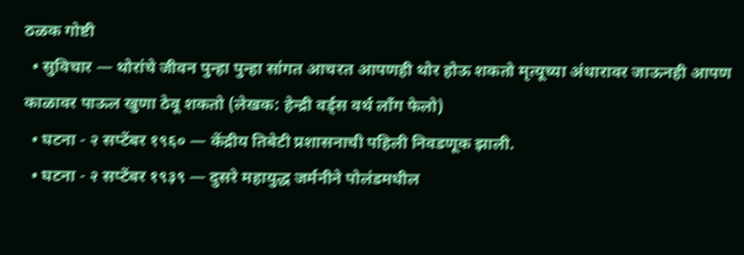ठळक गोष्टी
  • सुविचार — थोरांचे जीवन पुन्हा पुन्हा सांगत आचरत आपणही थोर होऊ शकतो मृत्यूच्या अंधारावर जाऊनही आपण काळावर पाऊल खुणा ठेवू शकतो (लेखक: हेन्द्री वर्ड्स वर्थ लॉंग फेलो)
  • घटना - २ सप्टेंबर १९६० — केंद्रीय तिबेटी प्रशासनाची पहिली निवडणूक झाली.
  • घटना - २ सप्टेंबर १९३९ — दुसरे महायुद्ध जर्मनीने पोलंडमधील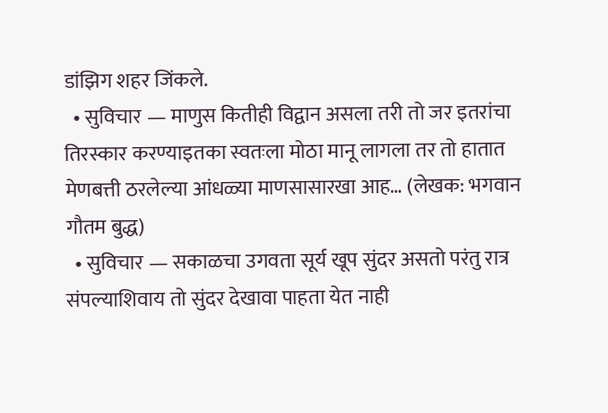डांझिग शहर जिंकले.
  • सुविचार — माणुस कितीही विद्वान असला तरी तो जर इतरांचा तिरस्कार करण्याइतका स्वतःला मोठा मानू लागला तर तो हातात मेणबत्ती ठरलेल्या आंधळ्या माणसासारखा आह… (लेखक: भगवान गौतम बुद्ध)
  • सुविचार — सकाळचा उगवता सूर्य खूप सुंदर असतो परंतु रात्र संपल्याशिवाय तो सुंदर देखावा पाहता येत नाही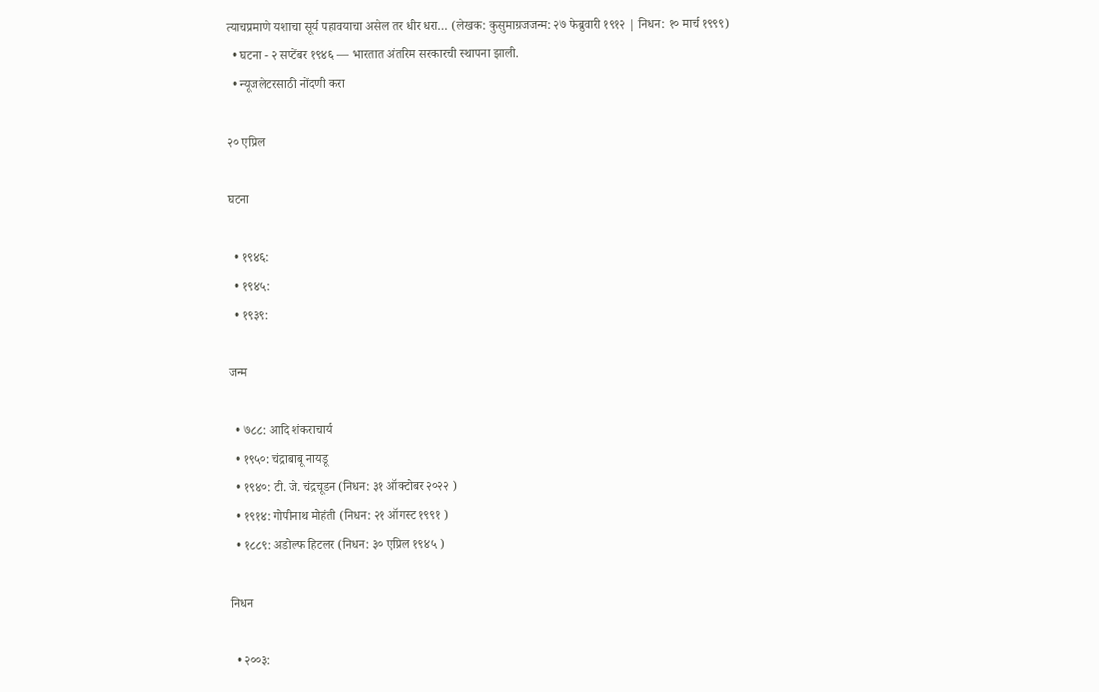त्याचप्रमाणे यशाचा सूर्य पहावयाचा असेल तर धीर धरा… (लेखक: कुसुमाग्रजजन्म: २७ फेब्रुवारी १९१२ | निधन: १० मार्च १९९९)
  • घटना - २ सप्टेंबर १९४६ — भारतात अंतरिम सरकारची स्थापना झाली.
  • न्यूजलेटरसाठी नोंदणी करा

२० एप्रिल

घटना

  • १९४६:
  • १९४५:
  • १९३९:

जन्म

  • ७८८: आदि शंकराचार्य
  • १९५०: चंद्राबाबू नायडू
  • १९४०: टी. जे. चंद्रचूडन (निधन: ३१ ऑक्टोबर २०२२ )
  • १९१४: गोपीनाथ मोहंती (निधन: २१ ऑगस्ट १९९१ )
  • १८८९: अडोल्फ हिटलर (निधन: ३० एप्रिल १९४५ )

निधन

  • २००३: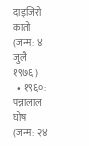दाइजिरो कातो (जन्म: ४ जुलै १९७६ )
  • १९६०: पन्नालाल घोष (जन्म: २४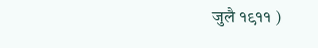जुलै १९११ )